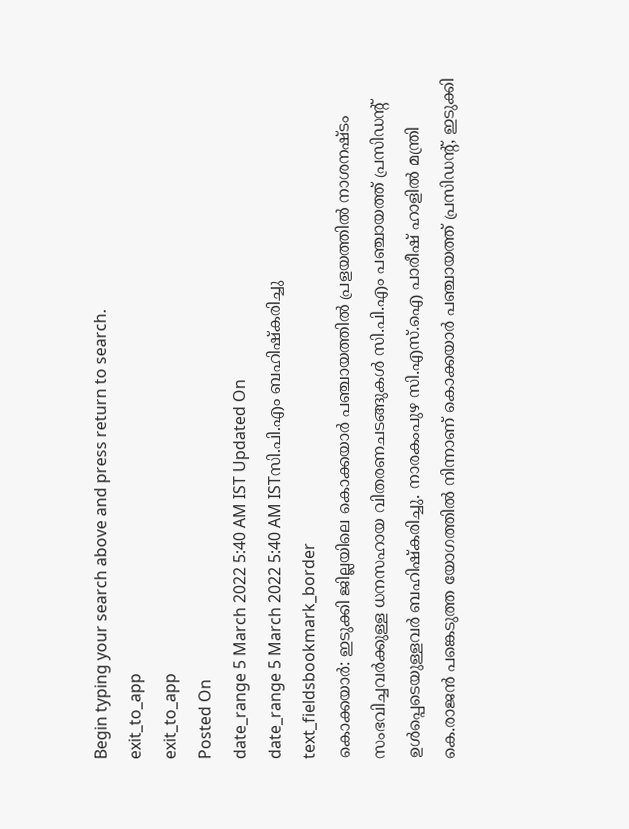Begin typing your search above and press return to search.
exit_to_app
exit_to_app
Posted On
date_range 5 March 2022 5:40 AM IST Updated On
date_range 5 March 2022 5:40 AM ISTസി.പി.എം ബഹിഷ്കരിച്ചു
text_fieldsbookmark_border
കൊക്കയാർ: ഇടുക്കി ജില്ലയിലെ കൊക്കയാർ പഞ്ചായത്തിൽ പ്രളയത്തിൽ നാശനഷ്ടം സംഭവിച്ചവർക്കുള്ള ധനസഹായ വിതരണചടങ്ങുകൾ സി.പി.എം പഞ്ചായത്ത് പ്രസിഡന്റ് ഉൾപ്പെടെയുള്ളവർ ബഹിഷ്കരിച്ചു. നാരകംപുഴ സി.എസ്.ഐ പാരീഷ് ഹാളിൽ മന്ത്രി കെ.രാജൻ പങ്കെടുത്ത യോഗത്തിൽ നിന്നാണ് കൊക്കയാർ പഞ്ചായത്ത് പ്രസിഡന്റ്, ഇടുക്കി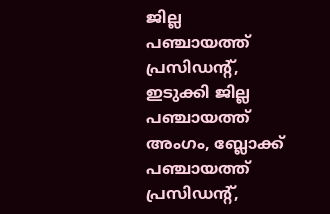ജില്ല പഞ്ചായത്ത് പ്രസിഡന്റ്, ഇടുക്കി ജില്ല പഞ്ചായത്ത് അംഗം, ബ്ലോക്ക് പഞ്ചായത്ത് പ്രസിഡന്റ്,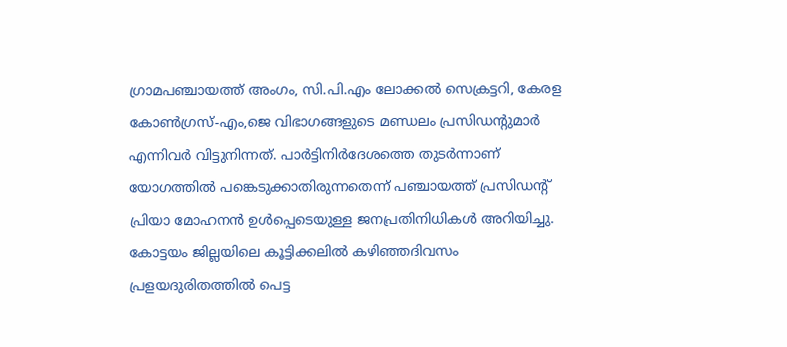ഗ്രാമപഞ്ചായത്ത് അംഗം, സി.പി.എം ലോക്കൽ സെക്രട്ടറി, കേരള കോൺഗ്രസ്-എം,ജെ വിഭാഗങ്ങളുടെ മണ്ഡലം പ്രസിഡന്റുമാർ എന്നിവർ വിട്ടുനിന്നത്. പാർട്ടിനിർദേശത്തെ തുടർന്നാണ് യോഗത്തിൽ പങ്കെടുക്കാതിരുന്നതെന്ന് പഞ്ചായത്ത് പ്രസിഡന്റ് പ്രിയാ മോഹനൻ ഉൾപ്പെടെയുള്ള ജനപ്രതിനിധികൾ അറിയിച്ചു. കോട്ടയം ജില്ലയിലെ കൂട്ടിക്കലിൽ കഴിഞ്ഞദിവസം പ്രളയദുരിതത്തിൽ പെട്ട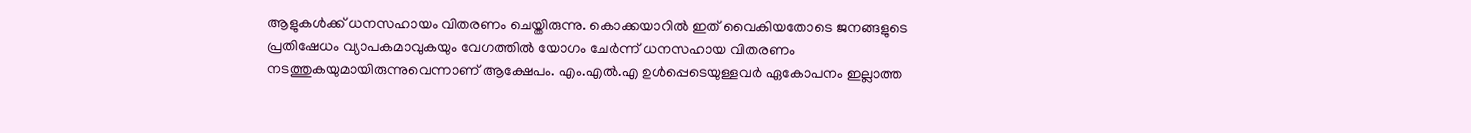ആളുകൾക്ക് ധനസഹായം വിതരണം ചെയ്തിരുന്നു. കൊക്കയാറിൽ ഇത് വൈകിയതോടെ ജനങ്ങളുടെ പ്രതിഷേധം വ്യാപകമാവുകയും വേഗത്തിൽ യോഗം ചേർന്ന് ധനസഹായ വിതരണം നടത്തുകയുമായിരുന്നുവെന്നാണ് ആക്ഷേപം. എം.എൽ.എ ഉൾപ്പെടെയുള്ളവർ ഏകോപനം ഇല്ലാത്ത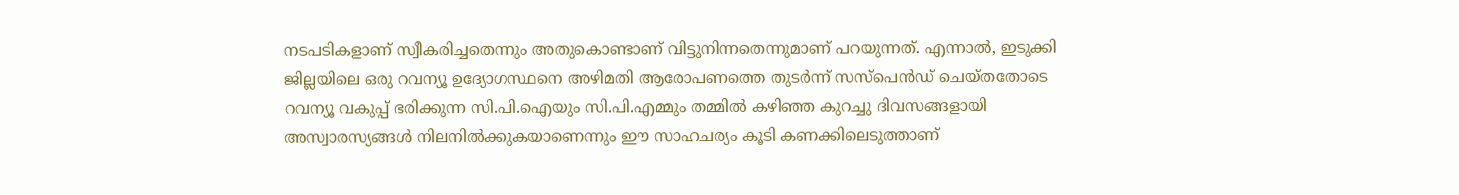നടപടികളാണ് സ്വീകരിച്ചതെന്നും അതുകൊണ്ടാണ് വിട്ടുനിന്നതെന്നുമാണ് പറയുന്നത്. എന്നാൽ, ഇടുക്കി ജില്ലയിലെ ഒരു റവന്യൂ ഉദ്യോഗസ്ഥനെ അഴിമതി ആരോപണത്തെ തുടർന്ന് സസ്പെൻഡ് ചെയ്തതോടെ റവന്യൂ വകുപ്പ് ഭരിക്കുന്ന സി.പി.ഐയും സി.പി.എമ്മും തമ്മിൽ കഴിഞ്ഞ കുറച്ചു ദിവസങ്ങളായി അസ്വാരസ്യങ്ങൾ നിലനിൽക്കുകയാണെന്നും ഈ സാഹചര്യം കൂടി കണക്കിലെടുത്താണ്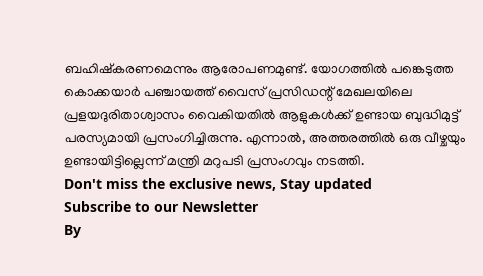ബഹിഷ്കരണമെന്നും ആരോപണമുണ്ട്. യോഗത്തിൽ പങ്കെടുത്ത കൊക്കയാർ പഞ്ചായത്ത് വൈസ് പ്രസിഡന്റ് മേഖലയിലെ പ്രളയദുരിതാശ്വാസം വൈകിയതിൽ ആളുകൾക്ക് ഉണ്ടായ ബുദ്ധിമുട്ട് പരസ്യമായി പ്രസംഗിച്ചിരുന്നു. എന്നാൽ, അത്തരത്തിൽ ഒരു വീഴ്ചയും ഉണ്ടായിട്ടില്ലെന്ന് മന്ത്രി മറുപടി പ്രസംഗവും നടത്തി.
Don't miss the exclusive news, Stay updated
Subscribe to our Newsletter
By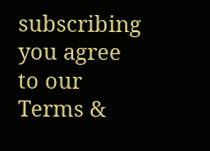subscribing you agree to our Terms &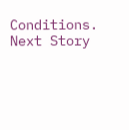Conditions.
Next Story